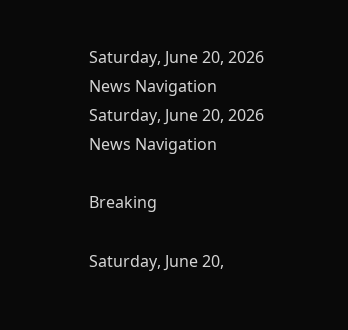Saturday, June 20, 2026
News Navigation
Saturday, June 20, 2026
News Navigation

Breaking

Saturday, June 20,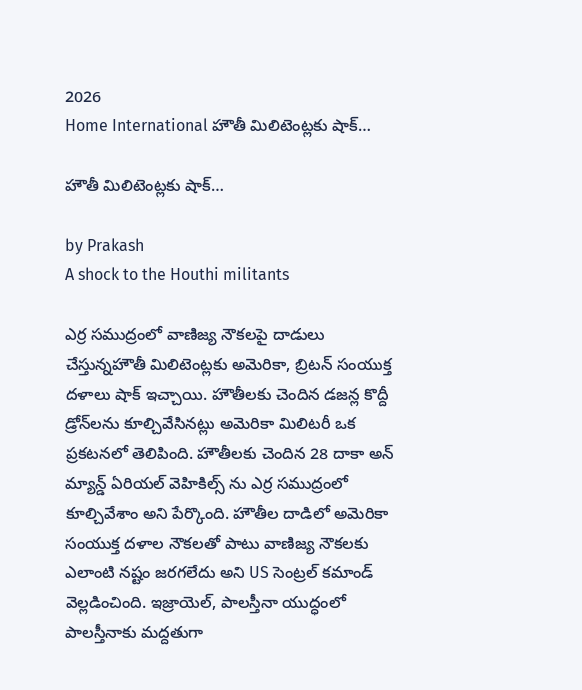2026
Home International హౌతీ మిలిటెంట్లకు షాక్‌…

హౌతీ మిలిటెంట్లకు షాక్‌…

by Prakash
A shock to the Houthi militants

ఎర్ర సముద్రంలో వాణిజ్య నౌకలపై దాడులు చేస్తున్నహౌతీ మిలిటెంట్లకు అమెరికా, బ్రిటన్‌ సంయుక్త దళాలు షాక్‌ ఇచ్చాయి. హౌతీలకు చెందిన డజన్ల కొద్దీ డ్రోన్‌లను కూల్చివేసినట్లు అమెరికా మిలిటరీ ఒక ప్రకటనలో తెలిపింది. హౌతీలకు చెందిన 28 దాకా అన్‌ మ్యాన్డ్‌ ఏరియల్‌ వెహికిల్స్ ను ఎర్ర సముద్రంలో కూల్చివేశాం అని పేర్కొంది. హౌతీల దాడిలో అమెరికా సంయుక్త దళాల నౌకలతో పాటు వాణిజ్య నౌకలకు ఎలాంటి నష్టం జరగలేదు అని US సెంట్రల్‌ కమాండ్ వెల్లడించింది. ఇజ్రాయెల్‌, పాలస్తీనా యుద్ధంలో పాలస్తీనాకు మద్దతుగా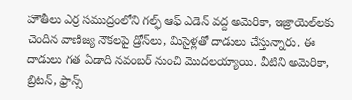హౌతీలు ఎర్ర సముద్రంలోని గల్ఫ్‌ ఆఫ్‌ ఎడెన్‌ వద్ద అమెరికా, ఇజ్రాయెల్‌లకు చెందిన వాణిజ్య నౌకలపై డ్రోన్‌లు, మిసైళ్లతో దాడులు చేస్తున్నారు. ఈ దాడులు గత ఏడాది నవంబర్‌ నుంచి మొదలయ్యాయి. వీటిని అమెరికా, బ్రిటన్‌, ఫ్రాన్స్‌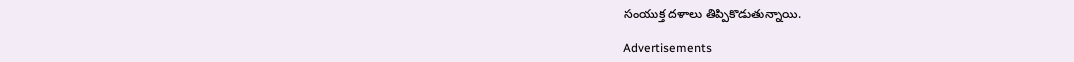సంయుక్త దళాలు తిప్పికొడుతున్నాయి.

Advertisements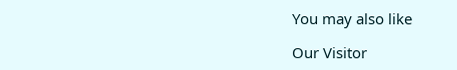You may also like

Our Visitor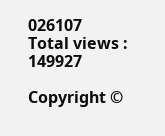026107
Total views : 149927

Copyright ©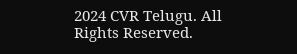2024 CVR Telugu. All Rights Reserved.